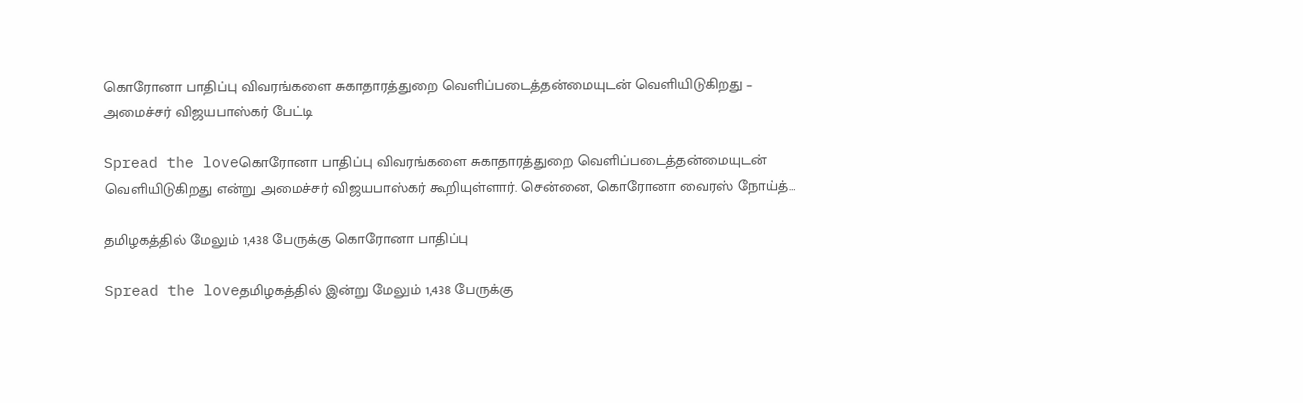கொரோனா பாதிப்பு விவரங்களை சுகாதாரத்துறை வெளிப்படைத்தன்மையுடன் வெளியிடுகிறது – அமைச்சர் விஜயபாஸ்கர் பேட்டி

Spread the loveகொரோனா பாதிப்பு விவரங்களை சுகாதாரத்துறை வெளிப்படைத்தன்மையுடன் வெளியிடுகிறது என்று அமைச்சர் விஜயபாஸ்கர் கூறியுள்ளார். சென்னை, கொரோனா வைரஸ் நோய்த்…

தமிழகத்தில் மேலும் 1,438 பேருக்கு கொரோனா பாதிப்பு

Spread the loveதமிழகத்தில் இன்று மேலும் 1,438 பேருக்கு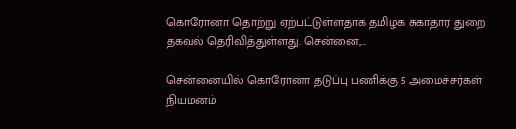கொரோனா தொற்று ஏற்பட்டுள்ளதாக தமிழக சுகாதார துறை தகவல் தெரிவித்துள்ளது. சென்னை,…

சென்னையில் கொரோனா தடுப்பு பணிக்கு 5 அமைச்சர்கள் நியமனம்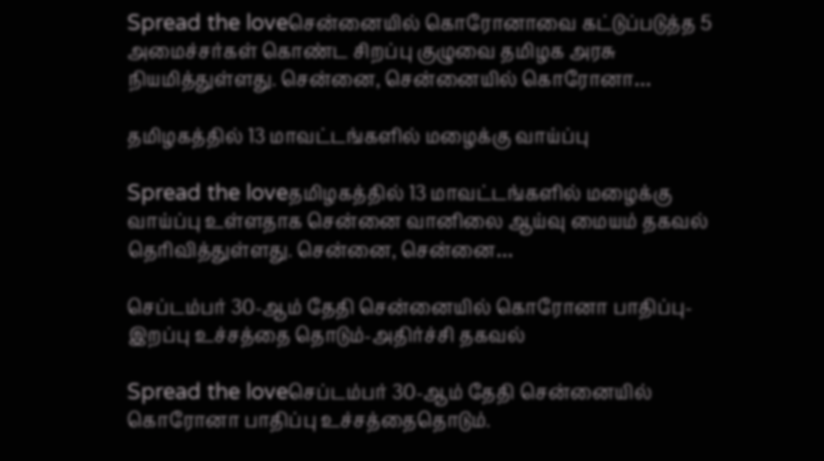Spread the loveசென்னையில் கொரோனாவை கட்டுப்படுத்த 5 அமைச்சர்கள் கொண்ட சிறப்பு குழுவை தமிழக அரசு நியமித்துள்ளது. சென்னை, சென்னையில் கொரோனா…

தமிழகத்தில் 13 மாவட்டங்களில் மழைக்கு வாய்ப்பு

Spread the loveதமிழகத்தில் 13 மாவட்டங்களில் மழைக்கு வாய்ப்பு உள்ளதாக சென்னை வானிலை ஆய்வு மையம் தகவல் தெரிவித்துள்ளது. சென்னை, சென்னை…

செப்டம்பர் 30-ஆம் தேதி சென்னையில் கொரோனா பாதிப்பு- இறப்பு உச்சத்தை தொடும்-அதிர்ச்சி தகவல்

Spread the loveசெப்டம்பர் 30-ஆம் தேதி சென்னையில் கொரோனா பாதிப்பு உச்சத்தைதொடும்.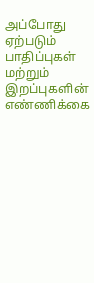அப்போது ஏற்படும் பாதிப்புகள் மற்றும் இறப்புகளின் எண்ணிக்கை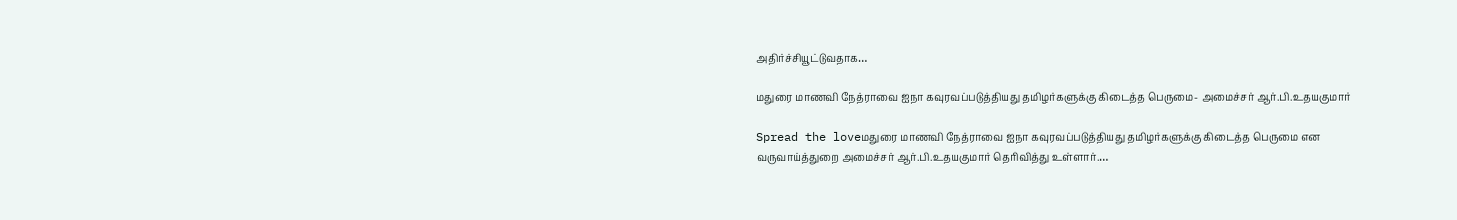அதிர்ச்சியூட்டுவதாக…

மதுரை மாணவி நேத்ராவை ஐநா கவுரவப்படுத்தியது தமிழர்களுக்கு கிடைத்த பெருமை- அமைச்சர் ஆர்.பி.உதயகுமார்

Spread the loveமதுரை மாணவி நேத்ராவை ஐநா கவுரவப்படுத்தியது தமிழர்களுக்கு கிடைத்த பெருமை என வருவாய்த்துறை அமைச்சர் ஆர்.பி.உதயகுமார் தெரிவித்து உள்ளார்.…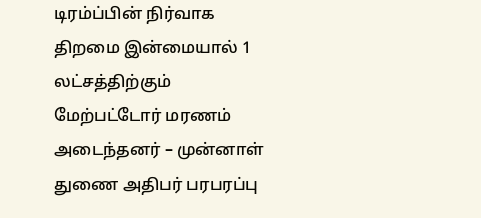டிரம்ப்பின் நிர்வாக திறமை இன்மையால் 1 லட்சத்திற்கும் மேற்பட்டோர் மரணம் அடைந்தனர் – முன்னாள் துணை அதிபர் பரபரப்பு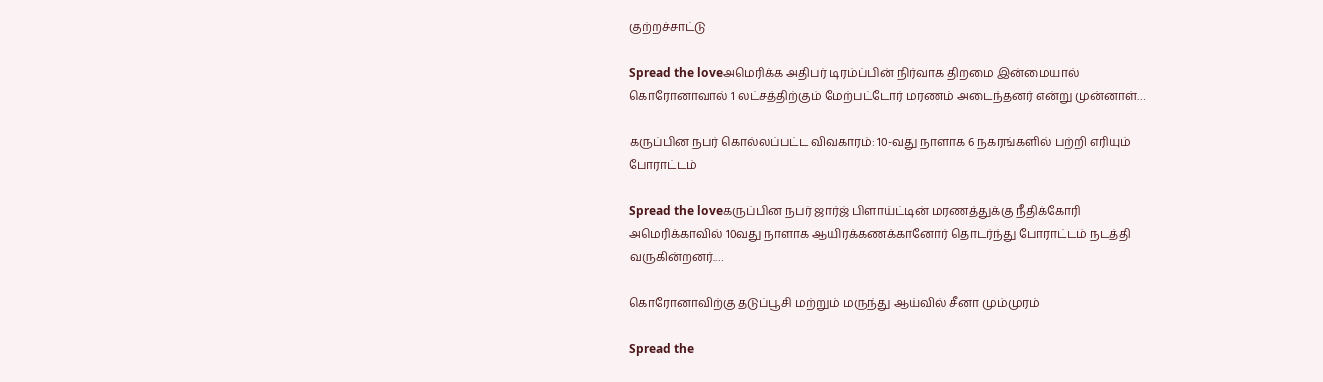குற்றச்சாட்டு

Spread the loveஅமெரிக்க அதிபர் டிரம்ப்பின் நிர்வாக திறமை இன்மையால் கொரோனாவால் 1 லட்சத்திற்கும் மேற்பட்டோர் மரணம் அடைந்தனர் என்று முன்னாள்…

கருப்பின நபர் கொல்லப்பட்ட விவகாரம்: 10-வது நாளாக 6 நகரங்களில் பற்றி எரியும் போராட்டம்

Spread the loveகருப்பின நபர் ஜார்ஜ் பிளாய்ட்டின் மரணத்துக்கு நீதிக்கோரி அமெரிக்காவில் 10வது நாளாக ஆயிரக்கணக்கானோர் தொடர்ந்து போராட்டம் நடத்தி வருகின்றனர்.…

கொரோனாவிற்கு தடுப்பூசி மற்றும் மருந்து ஆய்வில் சீனா மும்முரம்

Spread the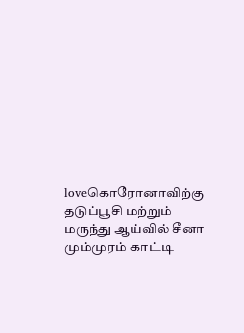loveகொரோனாவிற்கு தடுப்பூசி மற்றும் மருந்து ஆய்வில் சீனா மும்முரம் காட்டி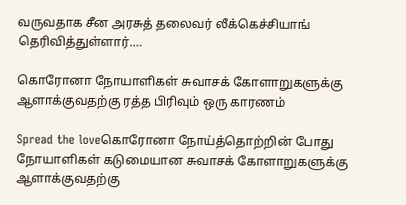வருவதாக சீன அரசுத் தலைவர் லீக்கெச்சியாங் தெரிவித்துள்ளார்.…

கொரோனா நோயாளிகள் சுவாசக் கோளாறுகளுக்கு ஆளாக்குவதற்கு ரத்த பிரிவும் ஒரு காரணம்

Spread the loveகொரோனா நோய்த்தொற்றின் போது நோயாளிகள் கடுமையான சுவாசக் கோளாறுகளுக்கு ஆளாக்குவதற்கு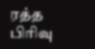ரத்த பிரிவு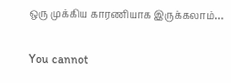ஒரு முக்கிய காரணியாக இருக்கலாம்…

You cannot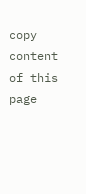copy content of this page